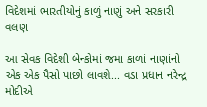વિદેશમાં ભારતીયોનું કાળું નાણું અને સરકારી વલણ

આ સેવક વિદેશી બેન્કોમાં જમા કાળાં નાણાંનો એક એક પૈસો પાછો લાવશે... વડા પ્રધાન નરેન્દ્ર મોદીએ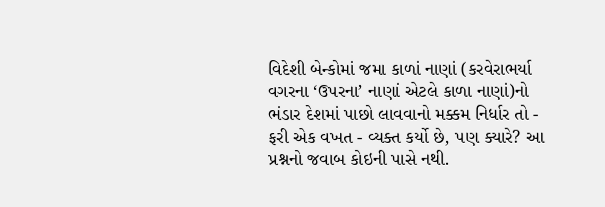વિદેશી બેન્કોમાં જમા કાળાં નાણાં (કરવેરાભર્યા વગરના ‘ઉપરના’ નાણાં એટલે કાળા નાણાં)નો ભંડાર દેશમાં પાછો લાવવાનો મક્કમ નિર્ધાર તો - ફરી એક વખત - વ્યક્ત કર્યો છે, પણ ક્યારે? આ પ્રશ્નનો જવાબ કોઇની પાસે નથી.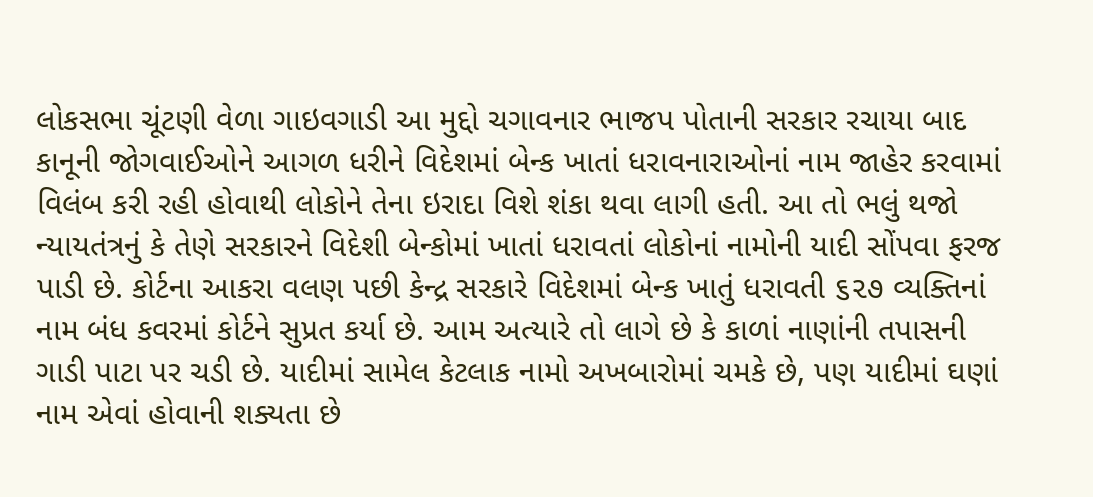લોકસભા ચૂંટણી વેળા ગાઇવગાડી આ મુદ્દો ચગાવનાર ભાજપ પોતાની સરકાર રચાયા બાદ કાનૂની જોગવાઈઓને આગળ ધરીને વિદેશમાં બેન્ક ખાતાં ધરાવનારાઓનાં નામ જાહેર કરવામાં વિલંબ કરી રહી હોવાથી લોકોને તેના ઇરાદા વિશે શંકા થવા લાગી હતી. આ તો ભલું થજો ન્યાયતંત્રનું કે તેણે સરકારને વિદેશી બેન્કોમાં ખાતાં ધરાવતાં લોકોનાં નામોની યાદી સોંપવા ફરજ પાડી છે. કોર્ટના આકરા વલણ પછી કેન્દ્ર સરકારે વિદેશમાં બેન્ક ખાતું ધરાવતી ૬૨૭ વ્યક્તિનાં નામ બંધ કવરમાં કોર્ટને સુપ્રત કર્યા છે. આમ અત્યારે તો લાગે છે કે કાળાં નાણાંની તપાસની ગાડી પાટા પર ચડી છે. યાદીમાં સામેલ કેટલાક નામો અખબારોમાં ચમકે છે, પણ યાદીમાં ઘણાં નામ એવાં હોવાની શક્યતા છે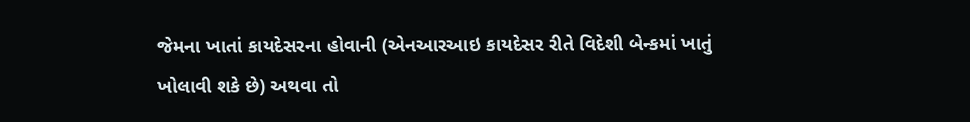જેમના ખાતાં કાયદેસરના હોવાની (એનઆરઆઇ કાયદેસર રીતે વિદેશી બેન્કમાં ખાતું ખોલાવી શકે છે) અથવા તો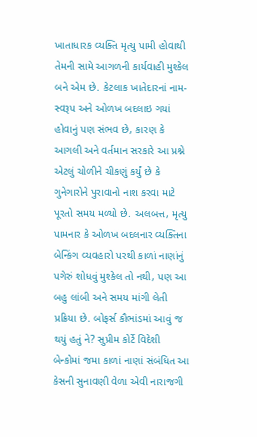ખાતાધારક વ્યક્તિ મૃત્યુ પામી હોવાથી તેમની સામે આગળની કાર્યવાહી મુશ્કેલ બને એમ છે. કેટલાક ખાતેદારનાં નામ-સ્વરૂપ અને ઓળખ બદલાઇ ગયાં હોવાનું પણ સંભવ છે, કારણ કે આગલી અને વર્તમાન સરકારે આ પ્રશ્ને એટલું ચોળીને ચીકણું કર્યું છે કે ગુનેગારોને પુરાવાનો નાશ કરવા માટે પૂરતો સમય મળ્યો છે. અલબત્ત, મૃત્યુ પામનાર કે ઓળખ બદલનાર વ્યક્તિના બેન્કિંગ વ્યવહારો પરથી કાળાં નાણાંનું પગેરું શોધવું મુશ્કેલ તો નથી, પણ આ બહુ લાંબી અને સમય માંગી લેતી પ્રક્રિયા છે. બોફર્સ કૌભાંડમાં આવું જ થયું હતું ને? સુપ્રીમ કોર્ટે વિદેશી બેન્કોમાં જમા કાળાં નાણાં સંબંધિત આ કેસની સુનાવણી વેળા એવી નારાજગી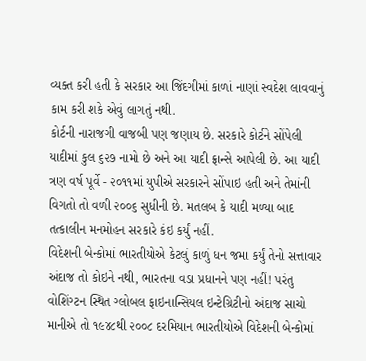વ્યક્ત કરી હતી કે સરકાર આ જિંદગીમાં કાળાં નાણાં સ્વદેશ લાવવાનું કામ કરી શકે એવું લાગતું નથી.
કોર્ટની નારાજગી વાજબી પણ જણાય છે. સરકારે કોર્ટને સોંપેલી યાદીમાં કુલ ૬૨૭ નામો છે અને આ યાદી ફ્રાન્સે આપેલી છે. આ યાદી ત્રણ વર્ષ પૂર્વે - ૨૦૧૧માં યુપીએ સરકારને સોંપાઇ હતી અને તેમાંની વિગતો તો વળી ૨૦૦૬ સુધીની છે. મતલબ કે યાદી મળ્યા બાદ તત્કાલીન મનમોહન સરકારે કંઇ કર્યું નહીં.
વિદેશની બેન્કોમાં ભારતીયોએ કેટલું કાળું ધન જમા કર્યું તેનો સત્તાવાર અંદાજ તો કોઇને નથી, ભારતના વડા પ્રધાનને પણ નહીં! પરંતુ વોશિંગ્ટન સ્થિત ગ્લોબલ ફાઇનાન્સિયલ ઇન્ટેગ્રિટીનો અંદાજ સાચો માનીએ તો ૧૯૪૮થી ૨૦૦૮ દરમિયાન ભારતીયોએ વિદેશની બેન્કોમાં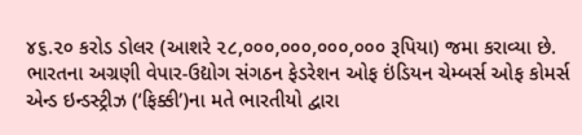૪૬.૨૦ કરોડ ડોલર (આશરે ૨૮,૦૦૦,૦૦૦,૦૦૦,૦૦૦ રૂપિયા) જમા કરાવ્યા છે. ભારતના અગ્રણી વેપાર-ઉદ્યોગ સંગઠન ફેડરેશન ઓફ ઇંડિયન ચેમ્બર્સ ઓફ કોમર્સ એન્ડ ઇન્ડસ્ટ્રીઝ (‘ફિક્કી’)ના મતે ભારતીયો દ્વારા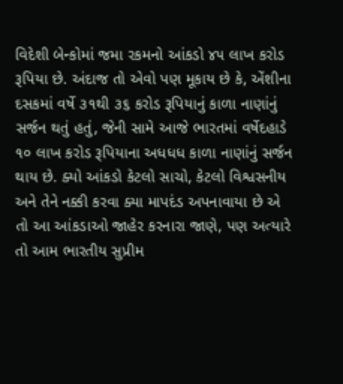વિદેશી બેન્કોમાં જમા રકમનો આંકડો ૪૫ લાખ કરોડ રૂપિયા છે. અંદાજ તો એવો પણ મૂકાય છે કે, એંશીના દસકમાં વર્ષે ૩૧થી ૩૬ કરોડ રૂપિયાનું કાળા નાણાંનું સર્જન થતું હતું, જેની સામે આજે ભારતમાં વર્ષેદહાડે ૧૦ લાખ કરોડ રૂપિયાના અધધધ કાળા નાણાંનું સર્જન થાય છે. ક્યો આંકડો કેટલો સાચો, કેટલો વિશ્વસનીય અને તેને નક્કી કરવા ક્યા માપદંડ અપનાવાયા છે એ તો આ આંકડાઓ જાહેર કરનારા જાણે, પણ અત્યારે તો આમ ભારતીય સુપ્રીમ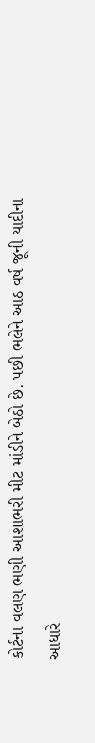કોર્ટના વલણ ભણી આશાભરી મીટ માંડીને બેઠો છે. પછી ભલેને આઠ વર્ષ જૂની યાદીના આધારે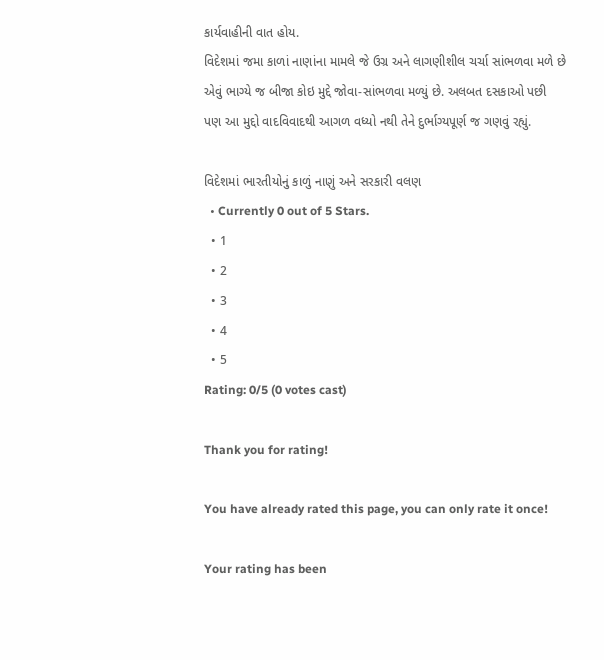કાર્યવાહીની વાત હોય.
વિદેશમાં જમા કાળાં નાણાંના મામલે જે ઉગ્ર અને લાગણીશીલ ચર્ચા સાંભળવા મળે છે એવું ભાગ્યે જ બીજા કોઇ મુદ્દે જોવા-સાંભળવા મળ્યું છે. અલબત દસકાઓ પછી પણ આ મુદ્દો વાદવિવાદથી આગળ વધ્યો નથી તેને દુર્ભાગ્યપૂર્ણ જ ગણવું રહ્યું.

વિદેશમાં ભારતીયોનું કાળું નાણું અને સરકારી વલણ
  • Currently 0 out of 5 Stars.
  • 1
  • 2
  • 3
  • 4
  • 5
Rating: 0/5 (0 votes cast)

Thank you for rating!

You have already rated this page, you can only rate it once!

Your rating has been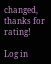changed, thanks for rating!

Log in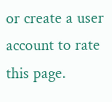or create a user account to rate this page.